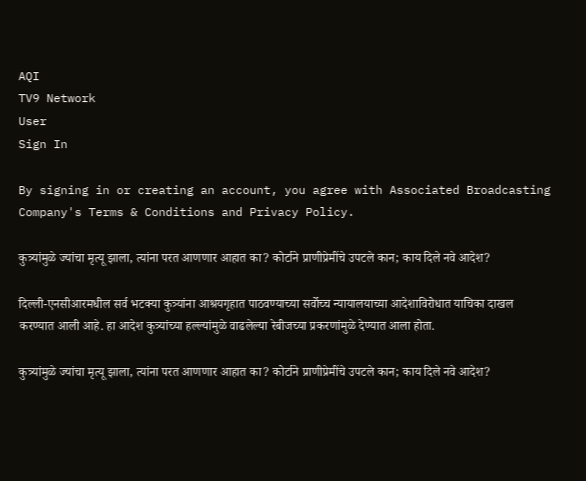AQI
TV9 Network
User
Sign In

By signing in or creating an account, you agree with Associated Broadcasting Company's Terms & Conditions and Privacy Policy.

कुत्र्यांमुळे ज्यांचा मृत्यू झाला, त्यांना परत आणणार आहात का? कोर्टाने प्राणीप्रेमींचे उपटले कान; काय दिले नवे आदेश?

दिल्ली-एनसीआरमधील सर्व भटक्या कुत्र्यांना आश्रयगृहात पाठवण्याच्या सर्वोच्च न्यायालयाच्या आदेशाविरोधात याचिका दाखल करण्यात आली आहे. हा आदेश कुत्र्यांच्या हल्ल्यांमुळे वाढलेल्या रेबीजच्या प्रकरणांमुळे देण्यात आला होता.

कुत्र्यांमुळे ज्यांचा मृत्यू झाला, त्यांना परत आणणार आहात का? कोर्टाने प्राणीप्रेमींचे उपटले कान; काय दिले नवे आदेश?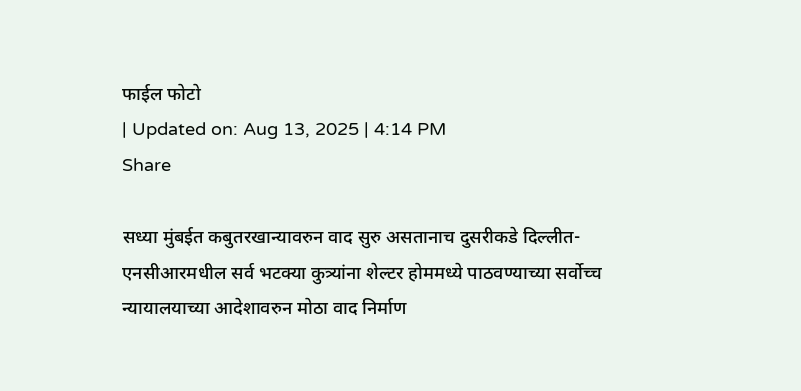फाईल फोटो
| Updated on: Aug 13, 2025 | 4:14 PM
Share

सध्या मुंबईत कबुतरखान्यावरुन वाद सुरु असतानाच दुसरीकडे दिल्लीत-एनसीआरमधील सर्व भटक्या कुत्र्यांना शेल्टर होममध्ये पाठवण्याच्या सर्वोच्च न्यायालयाच्या आदेशावरुन मोठा वाद निर्माण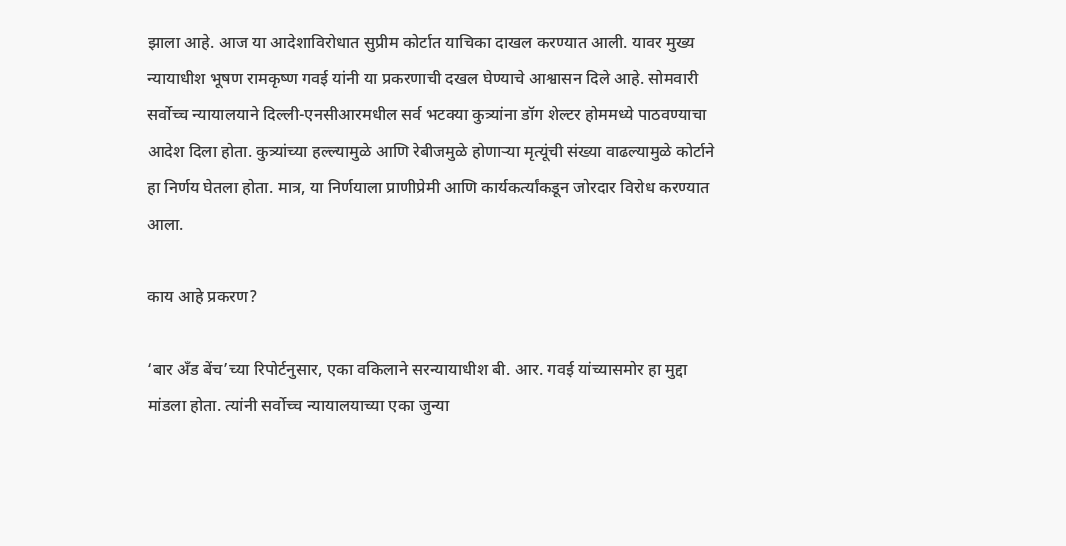झाला आहे. आज या आदेशाविरोधात सुप्रीम कोर्टात याचिका दाखल करण्यात आली. यावर मुख्य न्यायाधीश भूषण रामकृष्ण गवई यांनी या प्रकरणाची दखल घेण्याचे आश्वासन दिले आहे. सोमवारी सर्वोच्च न्यायालयाने दिल्ली-एनसीआरमधील सर्व भटक्या कुत्र्यांना डॉग शेल्टर होममध्ये पाठवण्याचा आदेश दिला होता. कुत्र्यांच्या हल्ल्यामुळे आणि रेबीजमुळे होणाऱ्या मृत्यूंची संख्या वाढल्यामुळे कोर्टाने हा निर्णय घेतला होता. मात्र, या निर्णयाला प्राणीप्रेमी आणि कार्यकर्त्यांकडून जोरदार विरोध करण्यात आला.

काय आहे प्रकरण?

‘बार अँड बेंच’च्या रिपोर्टनुसार, एका वकिलाने सरन्यायाधीश बी. आर. गवई यांच्यासमोर हा मुद्दा मांडला होता. त्यांनी सर्वोच्च न्यायालयाच्या एका जुन्या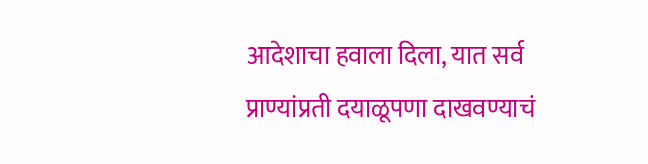आदेशाचा हवाला दिला, यात सर्व प्राण्यांप्रती दयाळूपणा दाखवण्याचं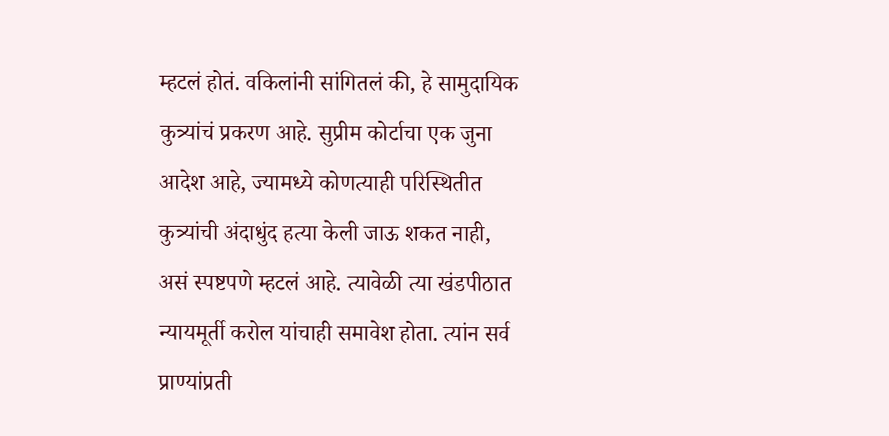म्हटलं होतं. वकिलांनी सांगितलं की, हे सामुदायिक कुत्र्यांचं प्रकरण आहे. सुप्रीम कोर्टाचा एक जुना आदेश आहे, ज्यामध्ये कोणत्याही परिस्थितीत कुत्र्यांची अंदाधुंद हत्या केली जाऊ शकत नाही, असं स्पष्टपणे म्हटलं आहे. त्यावेळी त्या खंडपीठात न्यायमूर्ती करोल यांचाही समावेश होता. त्यांन सर्व प्राण्यांप्रती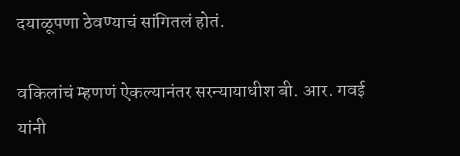दयाळूपणा ठेवण्याचं सांगितलं होतं.

वकिलांचं म्हणणं ऐकल्यानंतर सरन्यायाधीश बी. आर. गवई यांनी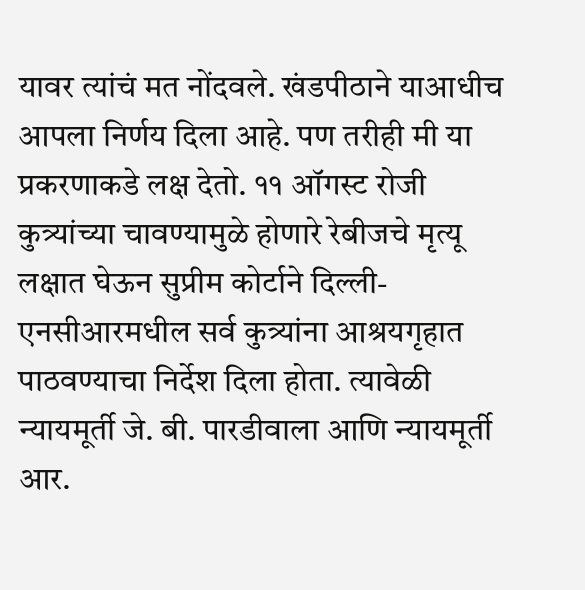यावर त्यांचं मत नोंदवले. खंडपीठाने याआधीच आपला निर्णय दिला आहे. पण तरीही मी या प्रकरणाकडे लक्ष देतो. ११ ऑगस्ट रोजी कुत्र्यांच्या चावण्यामुळे होणारे रेबीजचे मृत्यू लक्षात घेऊन सुप्रीम कोर्टाने दिल्ली-एनसीआरमधील सर्व कुत्र्यांना आश्रयगृहात पाठवण्याचा निर्देश दिला होता. त्यावेळी न्यायमूर्ती जे. बी. पारडीवाला आणि न्यायमूर्ती आर.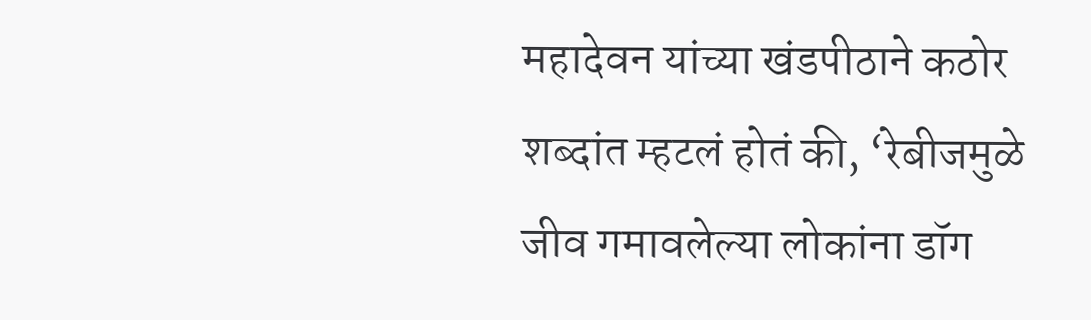महादेवन यांच्या खंडपीठाने कठोर शब्दांत म्हटलं होतं की, ‘रेबीजमुळे जीव गमावलेल्या लोकांना डॉग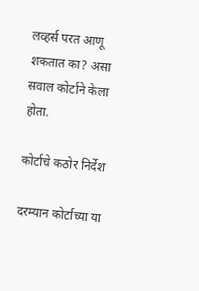लव्हर्स परत आणू शकतात का? असा सवाल कोर्टाने केला होता.

कोर्टाचे कठोर निर्देश

दरम्यान कोर्टाच्या या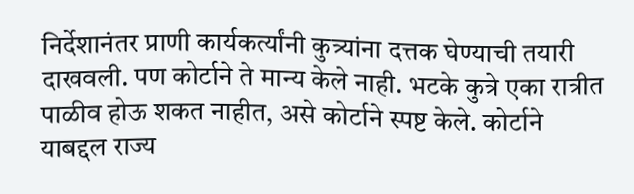निर्देशानंतर प्राणी कार्यकर्त्यांनी कुत्र्यांना दत्तक घेण्याची तयारी दाखवली. पण कोर्टाने ते मान्य केले नाही. भटके कुत्रे एका रात्रीत पाळीव होऊ शकत नाहीत, असे कोर्टाने स्पष्ट केले. कोर्टाने याबद्दल राज्य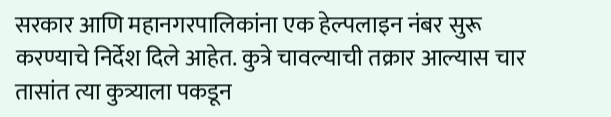सरकार आणि महानगरपालिकांना एक हेल्पलाइन नंबर सुरू करण्याचे निर्देश दिले आहेत. कुत्रे चावल्याची तक्रार आल्यास चार तासांत त्या कुत्र्याला पकडून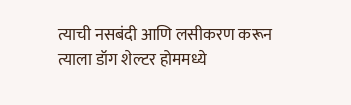त्याची नसबंदी आणि लसीकरण करून त्याला डॉग शेल्टर होममध्ये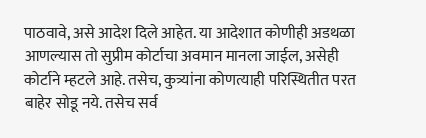पाठवावे, असे आदेश दिले आहेत. या आदेशात कोणीही अडथळा आणल्यास तो सुप्रीम कोर्टाचा अवमान मानला जाईल, असेही कोर्टाने म्हटले आहे. तसेच, कुत्र्यांना कोणत्याही परिस्थितीत परत बाहेर सोडू नये. तसेच सर्व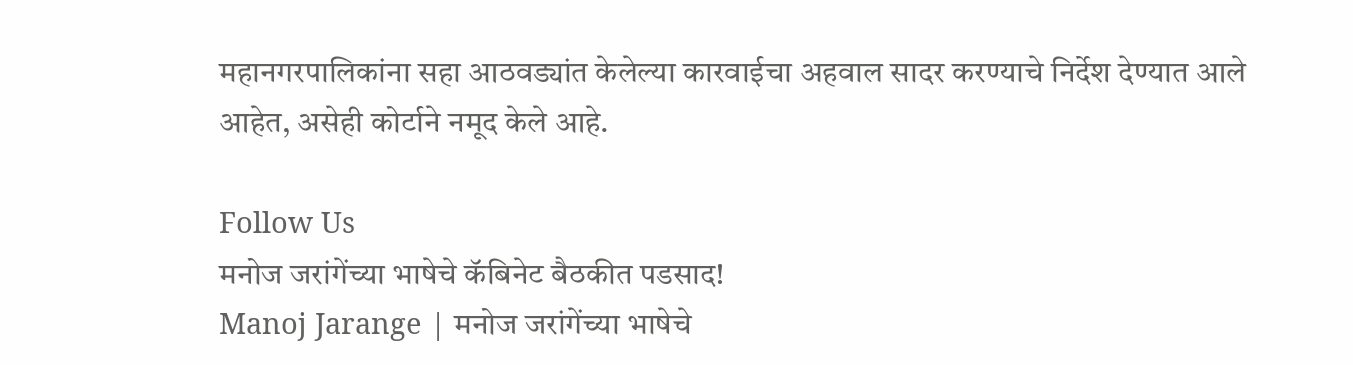महानगरपालिकांना सहा आठवड्यांत केलेल्या कारवाईचा अहवाल सादर करण्याचे निर्देश देण्यात आले आहेत, असेही कोर्टाने नमूद केले आहे.

Follow Us
मनोज जरांगेंच्या भाषेचे कॅबिनेट बैठकीत पडसाद!
Manoj Jarange | मनोज जरांगेंच्या भाषेचे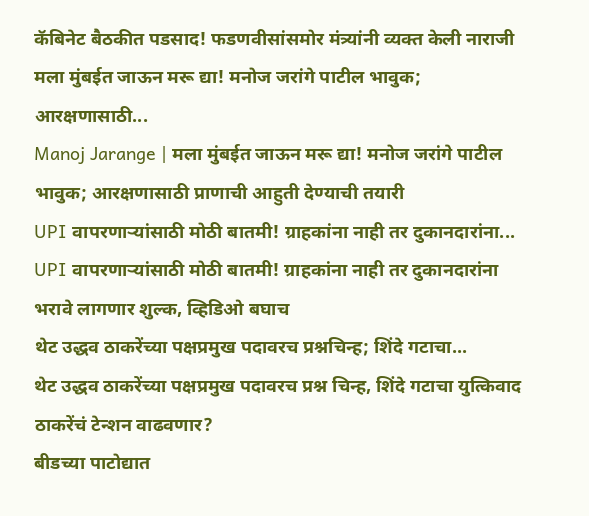कॅबिनेट बैठकीत पडसाद! फडणवीसांसमोर मंत्र्यांनी व्यक्त केली नाराजी
मला मुंबईत जाऊन मरू द्या! मनोज जरांगे पाटील भावुक; आरक्षणासाठी...
Manoj Jarange | मला मुंबईत जाऊन मरू द्या! मनोज जरांगे पाटील भावुक; आरक्षणासाठी प्राणाची आहुती देण्याची तयारी
UPI वापरणाऱ्यांसाठी मोठी बातमी! ग्राहकांना नाही तर दुकानदारांना...
UPI वापरणाऱ्यांसाठी मोठी बातमी! ग्राहकांना नाही तर दुकानदारांना भरावे लागणार शुल्क, व्हिडिओ बघाच
थेट उद्धव ठाकरेंच्या पक्षप्रमुख पदावरच प्रश्नचिन्ह; शिंदे गटाचा...
थेट उद्धव ठाकरेंच्या पक्षप्रमुख पदावरच प्रश्न चिन्ह, शिंदे गटाचा युत्किवाद ठाकरेंचं टेन्शन वाढवणार?
बीडच्या पाटोद्यात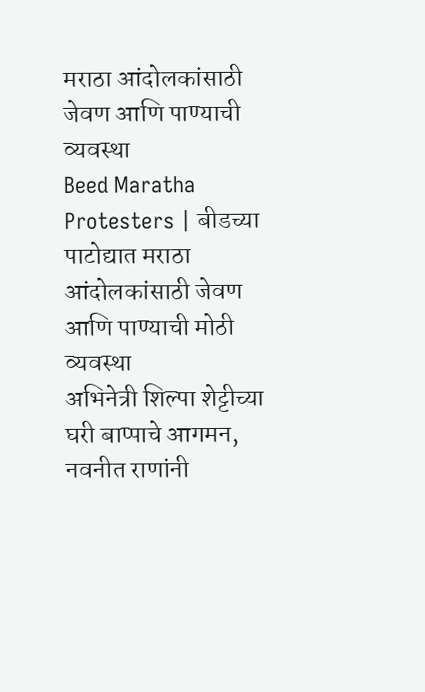मराठा आंदोलकांसाठी जेवण आणि पाण्याची व्यवस्था
Beed Maratha Protesters | बीडच्या पाटोद्यात मराठा आंदोलकांसाठी जेवण आणि पाण्याची मोठी व्यवस्था
अभिनेत्री शिल्पा शेट्टीच्या घरी बाप्पाचे आगमन, नवनीत राणांनी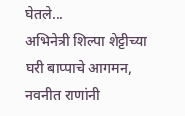घेतले...
अभिनेत्री शिल्पा शेट्टीच्या घरी बाप्पाचे आगमन, नवनीत राणांनी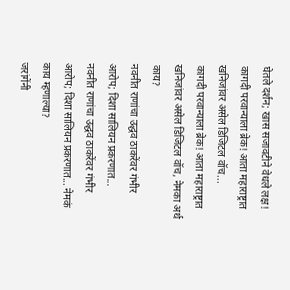घेतले दर्शन; खास सजावटीने वेधले लक्ष!
कागदी परवान्याला ब्रेक! आता महाराष्ट्रात खनिजांवर असेल डिजिटल वॉच...
कागदी परवान्याला ब्रेक! आता महाराष्ट्रात खनिजांवर असेल डिजिटल वॉच, नेमका अर्थ काय?
नवनीत राणांचा उद्धव ठाकरेंवर गंभीर आरोप; दिशा सालियन प्रकरणात...
नवनीत राणांचा उद्धव ठाकरेंवर गंभीर आरोप; दिशा सालियन प्रकरणात... नेमकं काय म्हणाल्या?
जरांगेंनी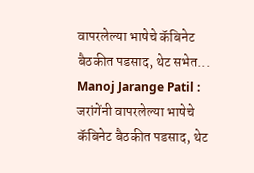वापरलेल्या भाषेचे कॅबिनेट बैठकीत पडसाद, थेट सभेत...
Manoj Jarange Patil : जरांगेंनी वापरलेल्या भाषेचे कॅबिनेट बैठकीत पडसाद, थेट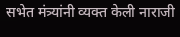सभेत मंत्र्यांनी व्यक्त केली नाराजी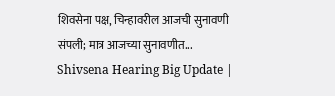शिवसेना पक्ष, चिन्हावरील आजची सुनावणी संपली; मात्र आजच्या सुनावणीत...
Shivsena Hearing Big Update |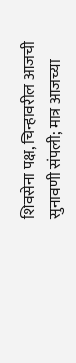शिवसेना पक्ष, चिन्हावरील आजची सुनावणी संपली; मात्र आजच्या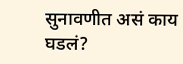सुनावणीत असं काय घडलं?